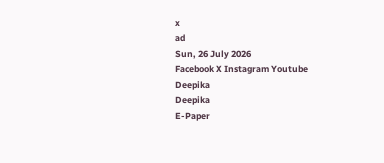x
ad
Sun, 26 July 2026
Facebook X Instagram Youtube
Deepika
Deepika
E-Paper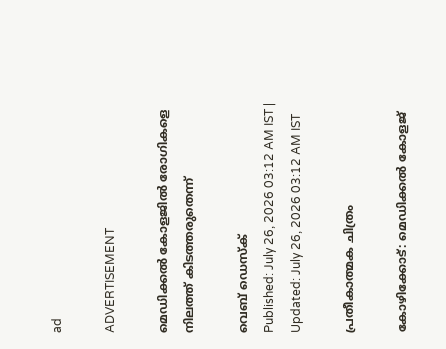ad

ADVERTISEMENT

മെഡിക്കൽ കോളജിൽ രോഗികളെ നിലത്ത് കിടത്തരുതെന്ന്

വെബ് ഡെസ്ക്
Published: July 26, 2026 03:12 AM IST | Updated: July 26, 2026 03:12 AM IST

പ്രതീകാത്മക ചിത്രം

കോഴിക്കോട്: മെഡിക്കൽ കോളജ്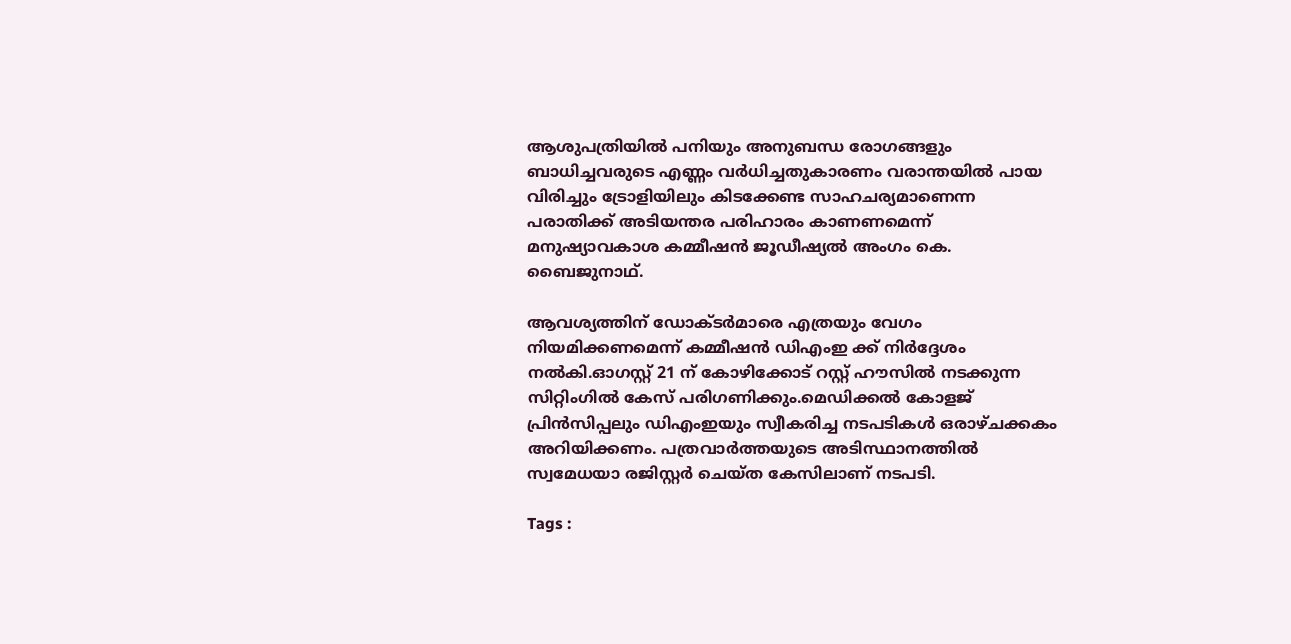ആശുപത്രിയിൽ പനിയും അനുബന്ധ രോഗങ്ങളും ബാധിച്ചവരുടെ എണ്ണം വർധിച്ചതുകാരണം വരാന്തയിൽ പായ വിരിച്ചും ട്രോളിയിലും കിടക്കേണ്ട സാഹചര്യമാണെന്ന പരാതിക്ക് അടിയന്തര പരിഹാരം കാണണമെന്ന് മനുഷ്യാവകാശ കമ്മീഷൻ ജൂഡീഷ്യൽ അംഗം കെ. ബൈജുനാഥ്.

ആവശ്യത്തിന് ഡോക്ടർമാരെ എത്രയും വേഗം നിയമിക്കണമെന്ന് കമ്മീഷൻ ഡിഎംഇ ക്ക് നിർദ്ദേശം നൽകി.ഓഗസ്റ്റ് 21 ന് കോഴിക്കോട് റസ്റ്റ് ഹൗസിൽ നടക്കുന്ന സിറ്റിംഗിൽ കേസ് പരിഗണിക്കും.മെഡിക്കൽ കോളജ് പ്രിൻസിപ്പലും ഡിഎംഇയും സ്വീകരിച്ച നടപടികൾ ഒരാഴ്ചക്കകം അറിയിക്കണം. പത്രവാർത്തയുടെ അടിസ്ഥാനത്തിൽ സ്വമേധയാ രജിസ്റ്റർ ചെയ്ത കേസിലാണ് നടപടി.

Tags :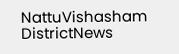NattuVishasham DistrictNews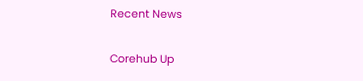Recent News

Corehub Up